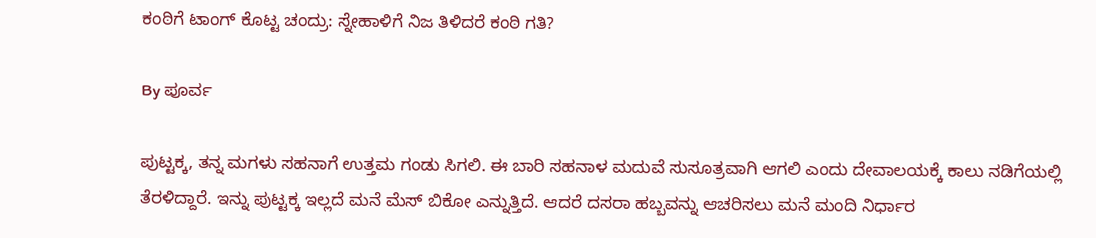ಕಂಠಿಗೆ ಟಾಂಗ್ ಕೊಟ್ಟ ಚಂದ್ರು: ಸ್ನೇಹಾಳಿಗೆ ನಿಜ ತಿಳಿದರೆ ಕಂಠಿ ಗತಿ?

By ಪೂರ್ವ

ಪುಟ್ಟಕ್ಕ, ತನ್ನ ಮಗಳು ಸಹನಾಗೆ ಉತ್ತಮ ಗಂಡು ಸಿಗಲಿ. ಈ ಬಾರಿ ಸಹನಾಳ ಮದುವೆ ಸುಸೂತ್ರವಾಗಿ ಆಗಲಿ ಎಂದು ದೇವಾಲಯಕ್ಕೆ ಕಾಲು ನಡಿಗೆಯಲ್ಲಿ ತೆರಳಿದ್ದಾರೆ. ಇನ್ನು ಪುಟ್ಟಕ್ಕ ಇಲ್ಲದೆ ಮನೆ ಮೆಸ್ ಬಿಕೋ ಎನ್ನುತ್ತಿದೆ. ಆದರೆ ದಸರಾ ಹಬ್ಬವನ್ನು ಆಚರಿಸಲು ಮನೆ ಮಂದಿ ನಿರ್ಧಾರ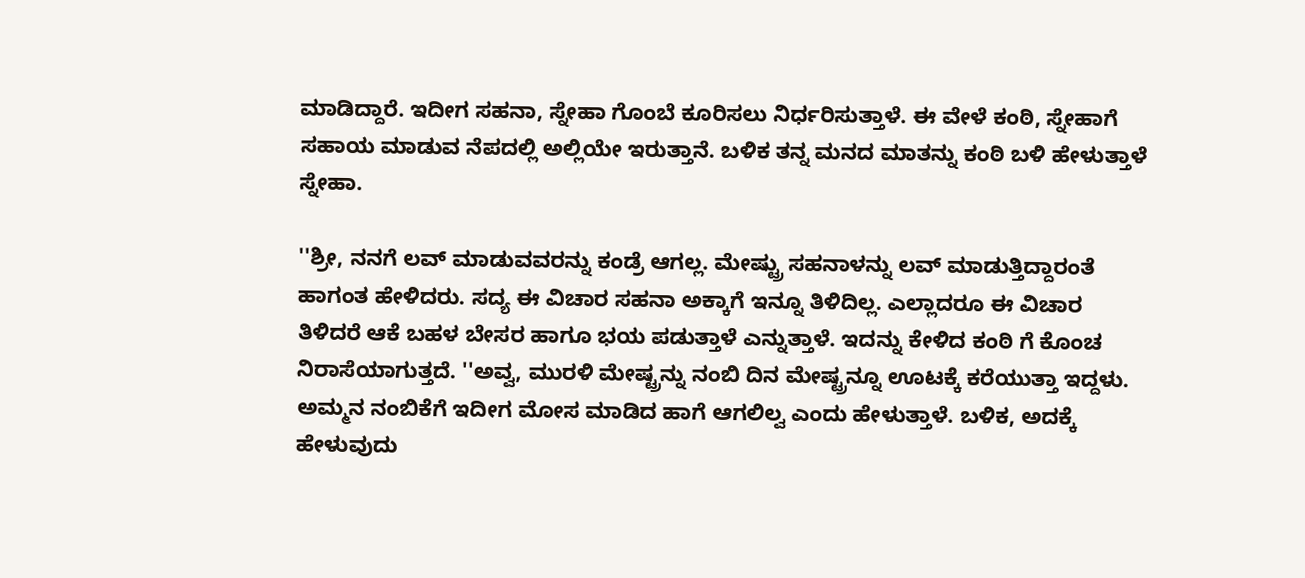ಮಾಡಿದ್ದಾರೆ. ಇದೀಗ ಸಹನಾ, ಸ್ನೇಹಾ ಗೊಂಬೆ ಕೂರಿಸಲು ನಿರ್ಧರಿಸುತ್ತಾಳೆ. ಈ ವೇಳೆ ಕಂಠಿ, ಸ್ನೇಹಾಗೆ ಸಹಾಯ ಮಾಡುವ ನೆಪದಲ್ಲಿ ಅಲ್ಲಿಯೇ ಇರುತ್ತಾನೆ. ಬಳಿಕ ತನ್ನ ಮನದ ಮಾತನ್ನು ಕಂಠಿ ಬಳಿ ಹೇಳುತ್ತಾಳೆ ಸ್ನೇಹಾ.

''ಶ್ರೀ, ನನಗೆ ಲವ್ ಮಾಡುವವರನ್ನು ಕಂಡ್ರೆ ಆಗಲ್ಲ. ಮೇಷ್ಟ್ರು ಸಹನಾಳನ್ನು ಲವ್ ಮಾಡುತ್ತಿದ್ದಾರಂತೆ ಹಾಗಂತ ಹೇಳಿದರು. ಸದ್ಯ ಈ ವಿಚಾರ ಸಹನಾ ಅಕ್ಕಾಗೆ ಇನ್ನೂ ತಿಳಿದಿಲ್ಲ. ಎಲ್ಲಾದರೂ ಈ ವಿಚಾರ ತಿಳಿದರೆ ಆಕೆ ಬಹಳ ಬೇಸರ ಹಾಗೂ ಭಯ ಪಡುತ್ತಾಳೆ ಎನ್ನುತ್ತಾಳೆ. ಇದನ್ನು ಕೇಳಿದ ಕಂಠಿ ಗೆ ಕೊಂಚ ನಿರಾಸೆಯಾಗುತ್ತದೆ. ''ಅವ್ವ, ಮುರಳಿ ಮೇಷ್ಟ್ರನ್ನು ನಂಬಿ ದಿನ ಮೇಷ್ಟ್ರನ್ನೂ ಊಟಕ್ಕೆ ಕರೆಯುತ್ತಾ ಇದ್ದಳು. ಅಮ್ಮನ ನಂಬಿಕೆಗೆ ಇದೀಗ ಮೋಸ ಮಾಡಿದ ಹಾಗೆ ಆಗಲಿಲ್ವ ಎಂದು ಹೇಳುತ್ತಾಳೆ. ಬಳಿಕ, ಅದಕ್ಕೆ ಹೇಳುವುದು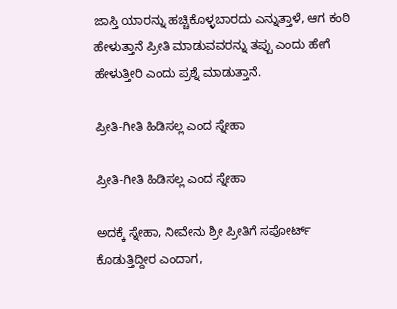ಜಾಸ್ತಿ ಯಾರನ್ನು ಹಚ್ಚಿಕೊಳ್ಳಬಾರದು ಎನ್ನುತ್ತಾಳೆ, ಆಗ ಕಂಠಿ ಹೇಳುತ್ತಾನೆ ಪ್ರೀತಿ ಮಾಡುವವರನ್ನು ತಪ್ಪು ಎಂದು ಹೇಗೆ ಹೇಳುತ್ತೀರಿ ಎಂದು ಪ್ರಶ್ನೆ ಮಾಡುತ್ತಾನೆ.

ಪ್ರೀತಿ-ಗೀತಿ ಹಿಡಿಸಲ್ಲ ಎಂದ ಸ್ನೇಹಾ

ಪ್ರೀತಿ-ಗೀತಿ ಹಿಡಿಸಲ್ಲ ಎಂದ ಸ್ನೇಹಾ

ಅದಕ್ಕೆ ಸ್ನೇಹಾ, ನೀವೇನು ಶ್ರೀ ಪ್ರೀತಿಗೆ ಸಪೋರ್ಟ್ ಕೊಡುತ್ತಿದ್ದೀರ ಎಂದಾಗ,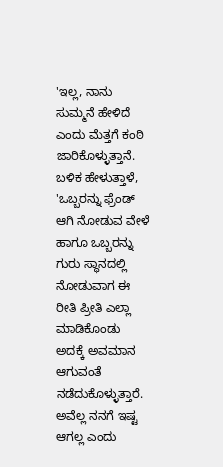'ಇಲ್ಲ, ನಾನು ಸುಮ್ಮನೆ ಹೇಳಿದೆ ಎಂದು ಮೆತ್ತಗೆ ಕಂಠಿ ಜಾರಿಕೊಳ್ಳುತ್ತಾನೆ. ಬಳಿಕ ಹೇಳುತ್ತಾಳೆ, 'ಒಬ್ಬರನ್ನು ಫ್ರೆಂಡ್ ಆಗಿ ನೋಡುವ ವೇಳೆ ಹಾಗೂ ಒಬ್ಬರನ್ನು ಗುರು ಸ್ಥಾನದಲ್ಲಿ ನೋಡುವಾಗ ಈ ರೀತಿ ಪ್ರೀತಿ ಎಲ್ಲಾ ಮಾಡಿಕೊಂಡು ಅದಕ್ಕೆ ಅವಮಾನ ಆಗುವಂತೆ ನಡೆದುಕೊಳ್ಳುತ್ತಾರೆ. ಅವೆಲ್ಲ ನನಗೆ ಇಷ್ಟ ಆಗಲ್ಲ ಎಂದು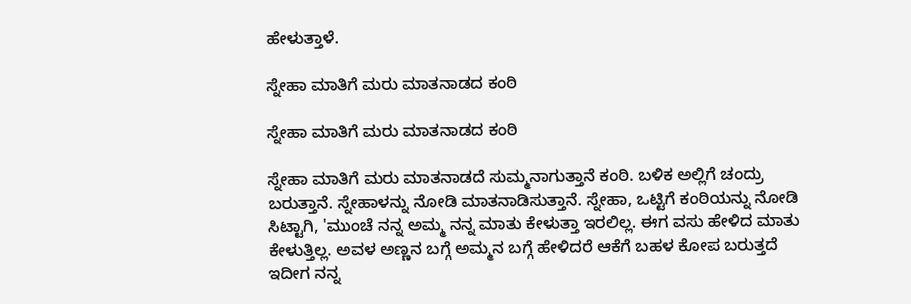ಹೇಳುತ್ತಾಳೆ.

ಸ್ನೇಹಾ ಮಾತಿಗೆ ಮರು ಮಾತನಾಡದ ಕಂಠಿ

ಸ್ನೇಹಾ ಮಾತಿಗೆ ಮರು ಮಾತನಾಡದ ಕಂಠಿ

ಸ್ನೇಹಾ ಮಾತಿಗೆ ಮರು ಮಾತನಾಡದೆ ಸುಮ್ಮನಾಗುತ್ತಾನೆ ಕಂಠಿ. ಬಳಿಕ ಅಲ್ಲಿಗೆ ಚಂದ್ರು ಬರುತ್ತಾನೆ. ಸ್ನೇಹಾಳನ್ನು ನೋಡಿ ಮಾತನಾಡಿಸುತ್ತಾನೆ. ಸ್ನೇಹಾ, ಒಟ್ಟಿಗೆ ಕಂಠಿಯನ್ನು ನೋಡಿ ಸಿಟ್ಟಾಗಿ, 'ಮುಂಚೆ ನನ್ನ ಅಮ್ಮ ನನ್ನ ಮಾತು ಕೇಳುತ್ತಾ ಇರಲಿಲ್ಲ. ಈಗ ವಸು ಹೇಳಿದ ಮಾತು ಕೇಳುತ್ತಿಲ್ಲ. ಅವಳ ಅಣ್ಣನ ಬಗ್ಗೆ ಅಮ್ಮನ ಬಗ್ಗೆ ಹೇಳಿದರೆ ಆಕೆಗೆ ಬಹಳ ಕೋಪ ಬರುತ್ತದೆ ಇದೀಗ ನನ್ನ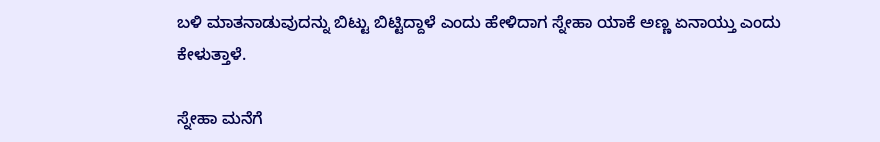ಬಳಿ ಮಾತನಾಡುವುದನ್ನು ಬಿಟ್ಟು ಬಿಟ್ಟಿದ್ದಾಳೆ ಎಂದು ಹೇಳಿದಾಗ ಸ್ನೇಹಾ ಯಾಕೆ ಅಣ್ಣ ಏನಾಯ್ತು ಎಂದು ಕೇಳುತ್ತಾಳೆ.

ಸ್ನೇಹಾ ಮನೆಗೆ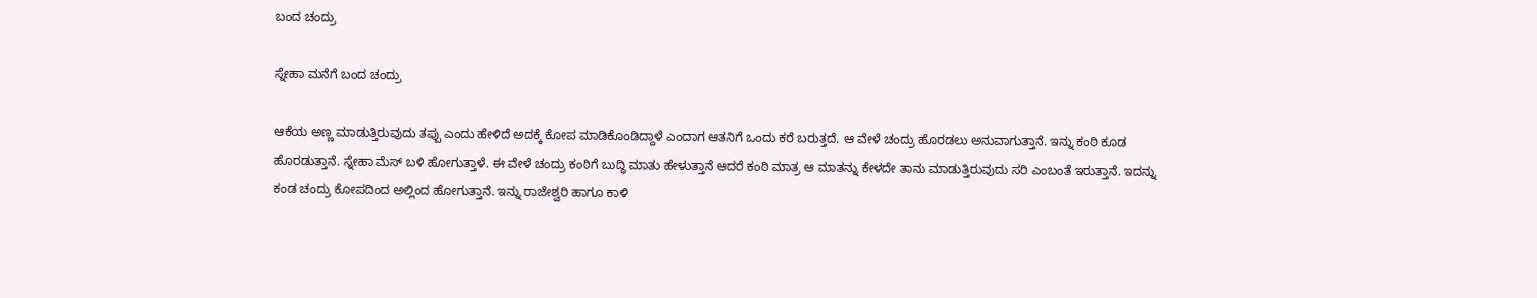ಬಂದ ಚಂದ್ರು

ಸ್ನೇಹಾ ಮನೆಗೆ ಬಂದ ಚಂದ್ರು

ಆಕೆಯ ಅಣ್ಣ ಮಾಡುತ್ತಿರುವುದು ತಪ್ಪು ಎಂದು ಹೇಳಿದೆ ಅದಕ್ಕೆ ಕೋಪ ಮಾಡಿಕೊಂಡಿದ್ದಾಳೆ ಎಂದಾಗ ಆತನಿಗೆ ಒಂದು ಕರೆ ಬರುತ್ತದೆ. ಆ ವೇಳೆ ಚಂದ್ರು ಹೊರಡಲು ಅನುವಾಗುತ್ತಾನೆ. ಇನ್ನು ಕಂಠಿ ಕೂಡ ಹೊರಡುತ್ತಾನೆ. ಸ್ನೇಹಾ ಮೆಸ್ ಬಳಿ ಹೋಗುತ್ತಾಳೆ. ಈ ವೇಳೆ ಚಂದ್ರು ಕಂಠಿಗೆ ಬುದ್ಧಿ ಮಾತು ಹೇಳುತ್ತಾನೆ ಆದರೆ ಕಂಠಿ ಮಾತ್ರ ಆ ಮಾತನ್ನು ಕೇಳದೇ ತಾನು ಮಾಡುತ್ತಿರುವುದು ಸರಿ ಎಂಬಂತೆ ಇರುತ್ತಾನೆ. ಇದನ್ನು ಕಂಡ ಚಂದ್ರು ಕೋಪದಿಂದ ಅಲ್ಲಿಂದ ಹೋಗುತ್ತಾನೆ. ಇನ್ನು ರಾಜೇಶ್ವರಿ ಹಾಗೂ ಕಾಳಿ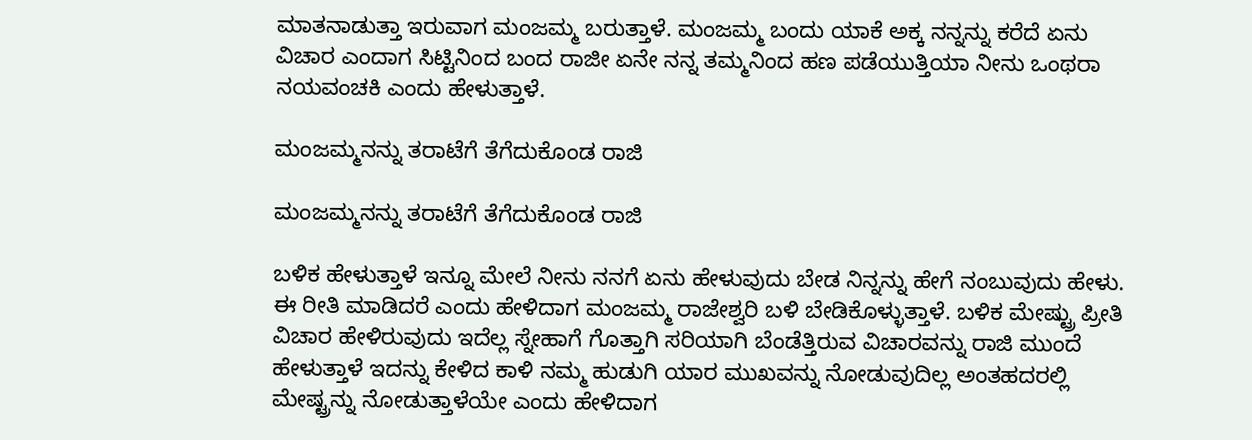ಮಾತನಾಡುತ್ತಾ ಇರುವಾಗ ಮಂಜಮ್ಮ ಬರುತ್ತಾಳೆ. ಮಂಜಮ್ಮ ಬಂದು ಯಾಕೆ ಅಕ್ಕ ನನ್ನನ್ನು ಕರೆದೆ ಏನು ವಿಚಾರ ಎಂದಾಗ ಸಿಟ್ಟಿನಿಂದ ಬಂದ ರಾಜೀ ಏನೇ ನನ್ನ ತಮ್ಮನಿಂದ ಹಣ ಪಡೆಯುತ್ತಿಯಾ ನೀನು ಒಂಥರಾ ನಯವಂಚಕಿ ಎಂದು ಹೇಳುತ್ತಾಳೆ.

ಮಂಜಮ್ಮನನ್ನು ತರಾಟೆಗೆ ತೆಗೆದುಕೊಂಡ ರಾಜಿ

ಮಂಜಮ್ಮನನ್ನು ತರಾಟೆಗೆ ತೆಗೆದುಕೊಂಡ ರಾಜಿ

ಬಳಿಕ ಹೇಳುತ್ತಾಳೆ ಇನ್ನೂ ಮೇಲೆ ನೀನು ನನಗೆ ಏನು ಹೇಳುವುದು ಬೇಡ ನಿನ್ನನ್ನು ಹೇಗೆ ನಂಬುವುದು ಹೇಳು. ಈ ರೀತಿ ಮಾಡಿದರೆ ಎಂದು ಹೇಳಿದಾಗ ಮಂಜಮ್ಮ ರಾಜೇಶ್ವರಿ ಬಳಿ ಬೇಡಿಕೊಳ್ಳುತ್ತಾಳೆ. ಬಳಿಕ ಮೇಷ್ಟ್ರು ಪ್ರೀತಿ ವಿಚಾರ ಹೇಳಿರುವುದು ಇದೆಲ್ಲ ಸ್ನೇಹಾಗೆ ಗೊತ್ತಾಗಿ ಸರಿಯಾಗಿ ಬೆಂಡೆತ್ತಿರುವ ವಿಚಾರವನ್ನು ರಾಜಿ ಮುಂದೆ ಹೇಳುತ್ತಾಳೆ ಇದನ್ನು ಕೇಳಿದ ಕಾಳಿ ನಮ್ಮ ಹುಡುಗಿ ಯಾರ ಮುಖವನ್ನು ನೋಡುವುದಿಲ್ಲ ಅಂತಹದರಲ್ಲಿ ಮೇಷ್ಟ್ರನ್ನು ನೋಡುತ್ತಾಳೆಯೇ ಎಂದು ಹೇಳಿದಾಗ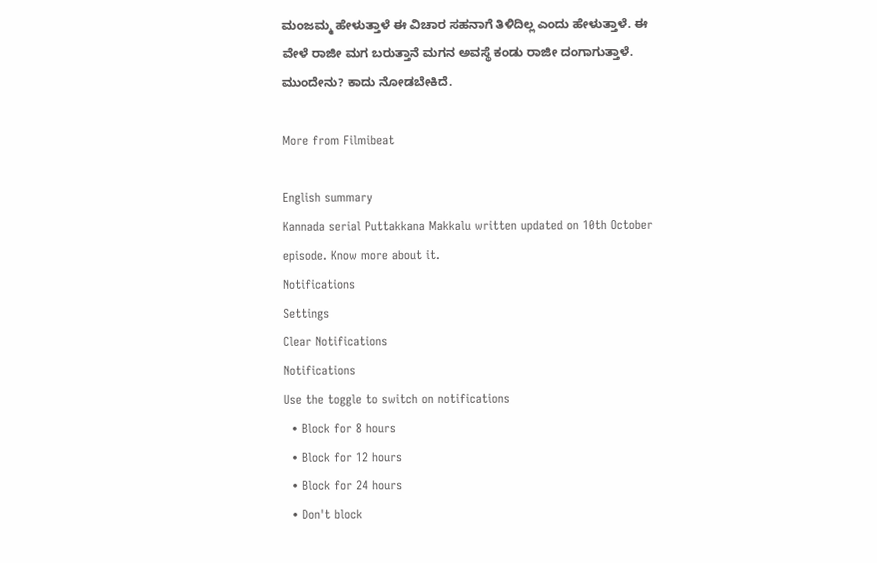ಮಂಜಮ್ಮ ಹೇಳುತ್ತಾಳೆ ಈ ವಿಚಾರ ಸಹನಾಗೆ ತಿಳಿದಿಲ್ಲ ಎಂದು ಹೇಳುತ್ತಾಳೆ. ಈ ವೇಳೆ ರಾಜೀ ಮಗ ಬರುತ್ತಾನೆ ಮಗನ ಅವಸ್ಥೆ ಕಂಡು ರಾಜೀ ದಂಗಾಗುತ್ತಾಳೆ. ಮುಂದೇನು? ಕಾದು ನೋಡಬೇಕಿದೆ.

More from Filmibeat

English summary
Kannada serial Puttakkana Makkalu written updated on 10th October episode. Know more about it.
Notifications
Settings
Clear Notifications
Notifications
Use the toggle to switch on notifications
  • Block for 8 hours
  • Block for 12 hours
  • Block for 24 hours
  • Don't block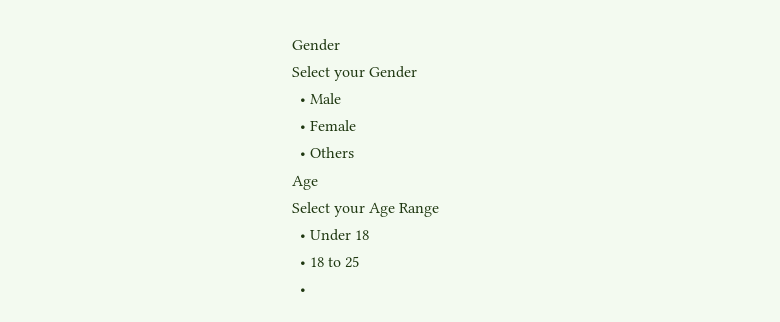Gender
Select your Gender
  • Male
  • Female
  • Others
Age
Select your Age Range
  • Under 18
  • 18 to 25
  •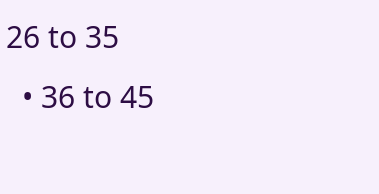26 to 35
  • 36 to 45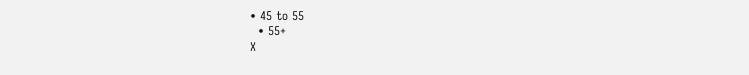• 45 to 55
  • 55+
X